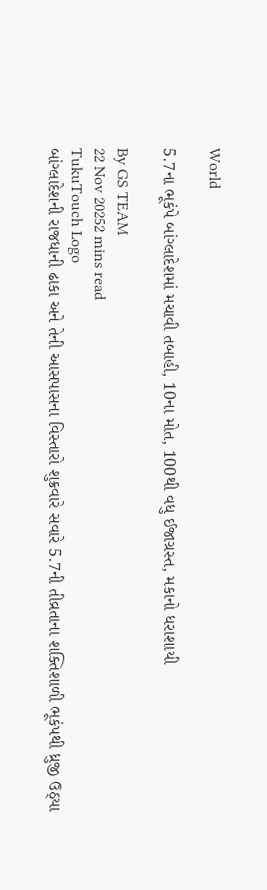World

5.7ના ભૂકંપે બાંગ્લાદેશમાં મચાવી તબાહી, 10ના મોત, 100થી વધુ ઈજાગ્રસ્ત, મકાનો ધરાશાયી

By GS TEAM
22 Nov 20252 mins read
TukuTouch Logo
બાંગ્લાદેશની રાજધાની ઢાકા અને તેની આસપાસના વિસ્તારો શુક્રવારે સવારે 5.7ની તીવ્રતાના શક્તિશાળી ભૂકંપથી ધ્રુજી ઉઠ્યા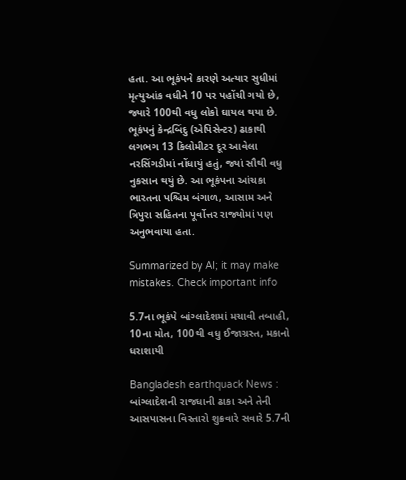હતા. આ ભૂકંપને કારણે અત્યાર સુધીમાં મૃત્યુઆંક વધીને 10 પર પહોંચી ગયો છે, જ્યારે 100થી વધુ લોકો ઘાયલ થયા છે. ભૂકંપનું કેન્દ્રબિંદુ (એપિસેન્ટર) ઢાકાથી લગભગ 13 કિલોમીટર દૂર આવેલા નરસિંગડીમાં નોંધાયું હતું, જ્યાં સૌથી વધુ નુકસાન થયું છે. આ ભૂકંપના આંચકા ભારતના પશ્ચિમ બંગાળ, આસામ અને ત્રિપુરા સહિતના પૂર્વોત્તર રાજ્યોમાં પણ અનુભવાયા હતા.

Summarized by AI; it may make mistakes. Check important info

5.7ના ભૂકંપે બાંગ્લાદેશમાં મચાવી તબાહી, 10ના મોત, 100થી વધુ ઈજાગ્રસ્ત, મકાનો ધરાશાયી

Bangladesh earthquack News : બાંગ્લાદેશની રાજધાની ઢાકા અને તેની આસપાસના વિસ્તારો શુક્રવારે સવારે 5.7ની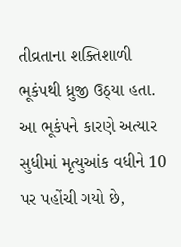તીવ્રતાના શક્તિશાળી ભૂકંપથી ધ્રુજી ઉઠ્યા હતા. આ ભૂકંપને કારણે અત્યાર સુધીમાં મૃત્યુઆંક વધીને 10 પર પહોંચી ગયો છે,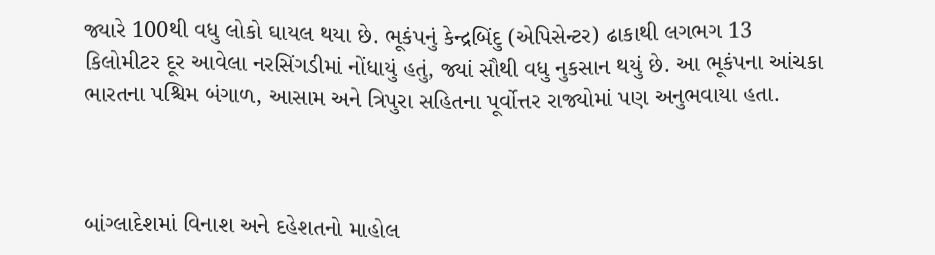જ્યારે 100થી વધુ લોકો ઘાયલ થયા છે. ભૂકંપનું કેન્દ્રબિંદુ (એપિસેન્ટર) ઢાકાથી લગભગ 13 કિલોમીટર દૂર આવેલા નરસિંગડીમાં નોંધાયું હતું, જ્યાં સૌથી વધુ નુકસાન થયું છે. આ ભૂકંપના આંચકા ભારતના પશ્ચિમ બંગાળ, આસામ અને ત્રિપુરા સહિતના પૂર્વોત્તર રાજ્યોમાં પણ અનુભવાયા હતા.



બાંગ્લાદેશમાં વિનાશ અને દહેશતનો માહોલ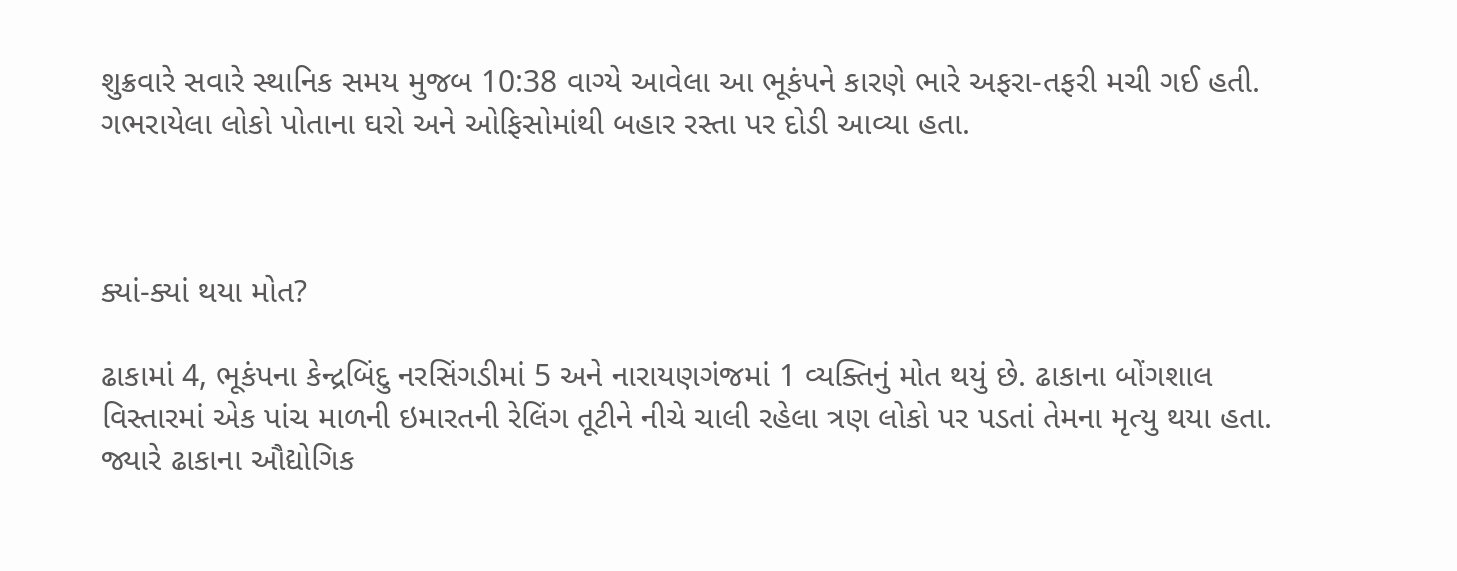શુક્રવારે સવારે સ્થાનિક સમય મુજબ 10:38 વાગ્યે આવેલા આ ભૂકંપને કારણે ભારે અફરા-તફરી મચી ગઈ હતી. ગભરાયેલા લોકો પોતાના ઘરો અને ઓફિસોમાંથી બહાર રસ્તા પર દોડી આવ્યા હતા.



ક્યાં-ક્યાં થયા મોત?

ઢાકામાં 4, ભૂકંપના કેન્દ્રબિંદુ નરસિંગડીમાં 5 અને નારાયણગંજમાં 1 વ્યક્તિનું મોત થયું છે. ઢાકાના બોંગશાલ વિસ્તારમાં એક પાંચ માળની ઇમારતની રેલિંગ તૂટીને નીચે ચાલી રહેલા ત્રણ લોકો પર પડતાં તેમના મૃત્યુ થયા હતા. જ્યારે ઢાકાના ઔદ્યોગિક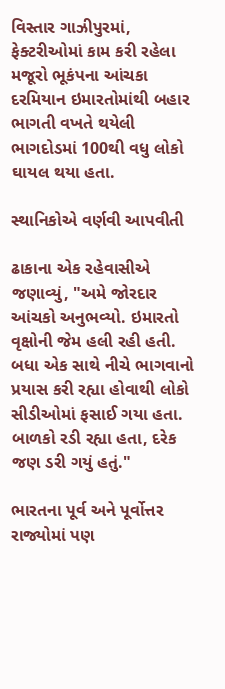વિસ્તાર ગાઝીપુરમાં, ફેક્ટરીઓમાં કામ કરી રહેલા મજૂરો ભૂકંપના આંચકા દરમિયાન ઇમારતોમાંથી બહાર ભાગતી વખતે થયેલી ભાગદોડમાં 100થી વધુ લોકો ઘાયલ થયા હતા.

સ્થાનિકોએ વર્ણવી આપવીતી

ઢાકાના એક રહેવાસીએ જણાવ્યું, "અમે જોરદાર આંચકો અનુભવ્યો. ઇમારતો વૃક્ષોની જેમ હલી રહી હતી. બધા એક સાથે નીચે ભાગવાનો પ્રયાસ કરી રહ્યા હોવાથી લોકો સીડીઓમાં ફસાઈ ગયા હતા. બાળકો રડી રહ્યા હતા, દરેક જણ ડરી ગયું હતું."

ભારતના પૂર્વ અને પૂર્વોત્તર રાજ્યોમાં પણ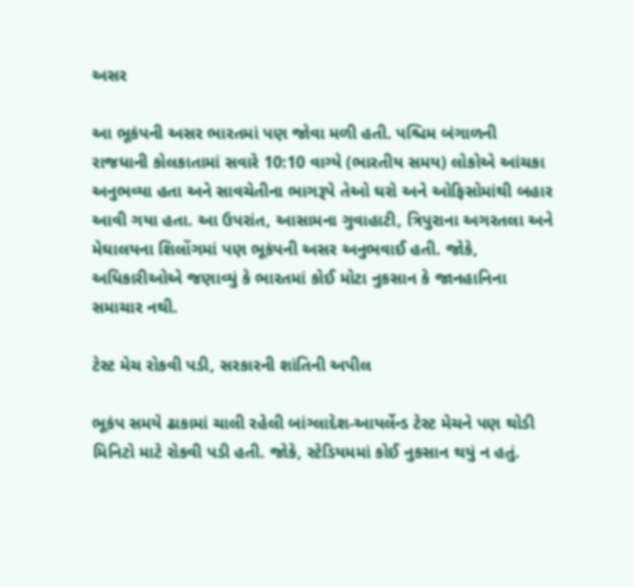અસર

આ ભૂકંપની અસર ભારતમાં પણ જોવા મળી હતી. પશ્ચિમ બંગાળની રાજધાની કોલકાતામાં સવારે 10:10 વાગ્યે (ભારતીય સમય) લોકોએ આંચકા અનુભવ્યા હતા અને સાવચેતીના ભાગરૂપે તેઓ ઘરો અને ઓફિસોમાંથી બહાર આવી ગયા હતા. આ ઉપરાંત, આસામના ગુવાહાટી, ત્રિપુરાના અગરતલા અને મેઘાલયના શિલોંગમાં પણ ભૂકંપની અસર અનુભવાઈ હતી. જોકે, અધિકારીઓએ જણાવ્યું કે ભારતમાં કોઈ મોટા નુકસાન કે જાનહાનિના સમાચાર નથી.

ટેસ્ટ મેચ રોકવી પડી, સરકારની શાંતિની અપીલ

ભૂકંપ સમયે ઢાકામાં ચાલી રહેલી બાંગ્લાદેશ-આયર્લેન્ડ ટેસ્ટ મેચને પણ થોડી મિનિટો માટે રોકવી પડી હતી. જોકે, સ્ટેડિયમમાં કોઈ નુકસાન થયું ન હતું.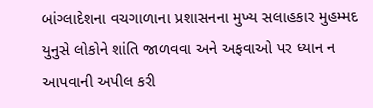બાંગ્લાદેશના વચગાળાના પ્રશાસનના મુખ્ય સલાહકાર મુહમ્મદ યુનુસે લોકોને શાંતિ જાળવવા અને અફવાઓ પર ધ્યાન ન આપવાની અપીલ કરી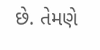છે. તેમણે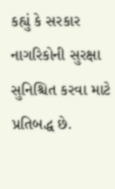કહ્યું કે સરકાર નાગરિકોની સુરક્ષા સુનિશ્ચિત કરવા માટે પ્રતિબદ્ધ છે.